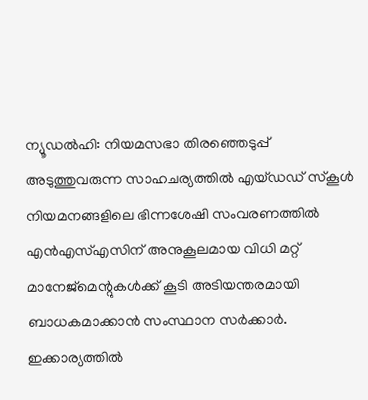ന്യൂഡൽഹി: നിയമസഭാ തിരഞ്ഞെടുപ്പ് അടുത്തുവരുന്ന സാഹചര്യത്തിൽ എയ്ഡഡ് സ്കൂൾ നിയമനങ്ങളിലെ ഭിന്നശേഷി സംവരണത്തിൽ എൻഎസ്എസിന് അനുകൂലമായ വിധി മറ്റ് മാനേജ്മെന്റുകൾക്ക് കൂടി അടിയന്തരമായി ബാധകമാക്കാൻ സംസ്ഥാന സർക്കാർ. ഇക്കാര്യത്തിൽ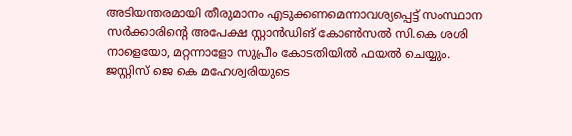അടിയന്തരമായി തീരുമാനം എടുക്കണമെന്നാവശ്യപ്പെട്ട് സംസ്ഥാന സർക്കാരിന്റെ അപേക്ഷ സ്റ്റാൻഡിങ് കോൺസൽ സി.കെ ശശി നാളെയോ, മറ്റന്നാളോ സുപ്രീം കോടതിയിൽ ഫയൽ ചെയ്യും.
ജസ്റ്റിസ് ജെ കെ മഹേശ്വരിയുടെ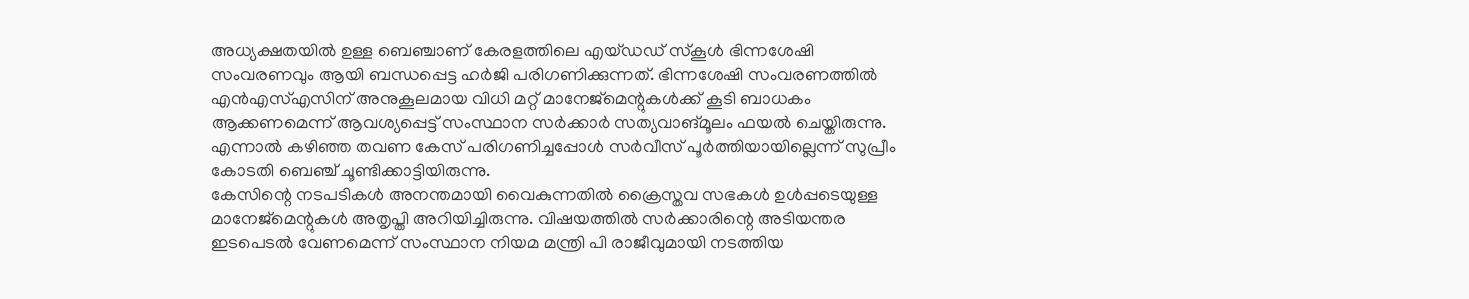അധ്യക്ഷതയിൽ ഉള്ള ബെഞ്ചാണ് കേരളത്തിലെ എയ്ഡഡ് സ്കൂൾ ഭിന്നശേഷി സംവരണവും ആയി ബന്ധപ്പെട്ട ഹർജി പരിഗണിക്കുന്നത്. ഭിന്നശേഷി സംവരണത്തിൽ എൻഎസ്എസിന് അനുകൂലമായ വിധി മറ്റ് മാനേജ്മെന്റുകൾക്ക് കൂടി ബാധകം ആക്കണമെന്ന് ആവശ്യപ്പെട്ട് സംസ്ഥാന സർക്കാർ സത്യവാങ്മൂലം ഫയൽ ചെയ്തിരുന്നു. എന്നാൽ കഴിഞ്ഞ തവണ കേസ് പരിഗണിച്ചപ്പോൾ സർവീസ് പൂർത്തിയായില്ലെന്ന് സുപ്രീം കോടതി ബെഞ്ച് ചൂണ്ടിക്കാട്ടിയിരുന്നു.
കേസിന്റെ നടപടികൾ അനന്തമായി വൈകുന്നതിൽ ക്രൈസ്തവ സഭകൾ ഉൾപ്പടെയുള്ള മാനേജ്മെന്റുകൾ അതൃപ്തി അറിയിച്ചിരുന്നു. വിഷയത്തിൽ സർക്കാരിന്റെ അടിയന്തര ഇടപെടൽ വേണമെന്ന് സംസ്ഥാന നിയമ മന്ത്രി പി രാജീവുമായി നടത്തിയ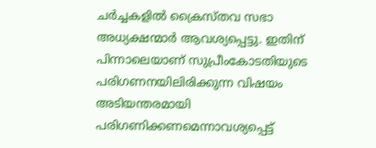ചർച്ചകളിൽ ക്രൈസ്തവ സഭാ അധ്യക്ഷന്മാർ ആവശ്യപ്പെട്ടു. ഇതിന് പിന്നാലെയാണ് സുപ്രീംകോടതിയുടെ പരിഗണനയിലിരിക്കുന്ന വിഷയം അടിയന്തരമായി പരിഗണിക്കണമെന്നാവശ്യപ്പെട്ട്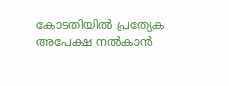കോടതിയിൽ പ്രത്യേക അപേക്ഷ നൽകാൻ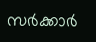സർക്കാർ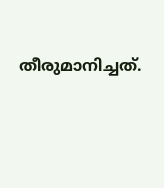തീരുമാനിച്ചത്.